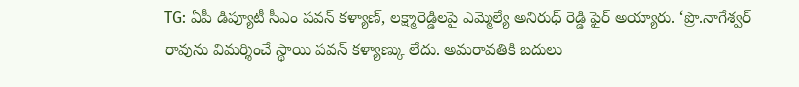TG: ఏపీ డిప్యూటీ సీఎం పవన్ కళ్యాణ్, లక్ష్మారెడ్డిలపై ఎమ్మెల్యే అనిరుధ్ రెడ్డి ఫైర్ అయ్యారు. ‘ప్రొ.నాగేశ్వర్ రావును విమర్శించే స్థాయి పవన్ కళ్యాణ్కు లేదు. అమరావతికి బదులు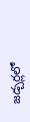జడ్చర్లలో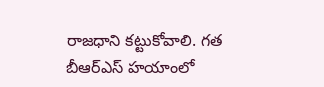రాజధాని కట్టుకోవాలి. గత బీఆర్ఎస్ హయాంలో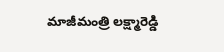మాజీమంత్రి లక్ష్మారెడ్డి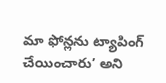మా ఫోన్లను ట్యాపింగ్ చేయించారు’ అని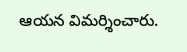ఆయన విమర్శించారు.